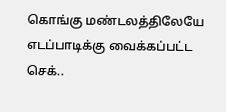கொங்கு மண்டலத்திலேயே எடப்பாடிக்கு வைக்கப்பட்ட செக்..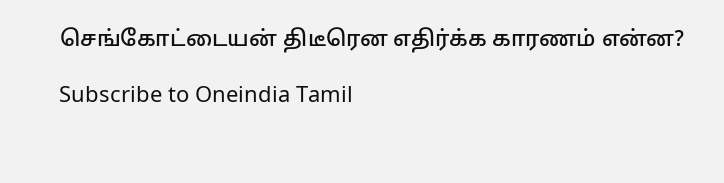செங்கோட்டையன் திடீரென எதிர்க்க காரணம் என்ன?

Subscribe to Oneindia Tamil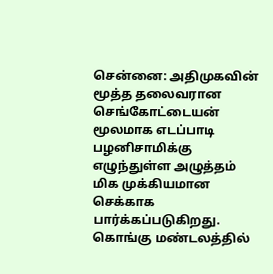சென்னை: அதிமுகவின் மூத்த தலைவரான செங்கோட்டையன் மூலமாக எடப்பாடி பழனிசாமிக்கு எழுந்துள்ள அழுத்தம் மிக முக்கியமான செக்காக பார்க்கப்படுகிறது. கொங்கு மண்டலத்தில்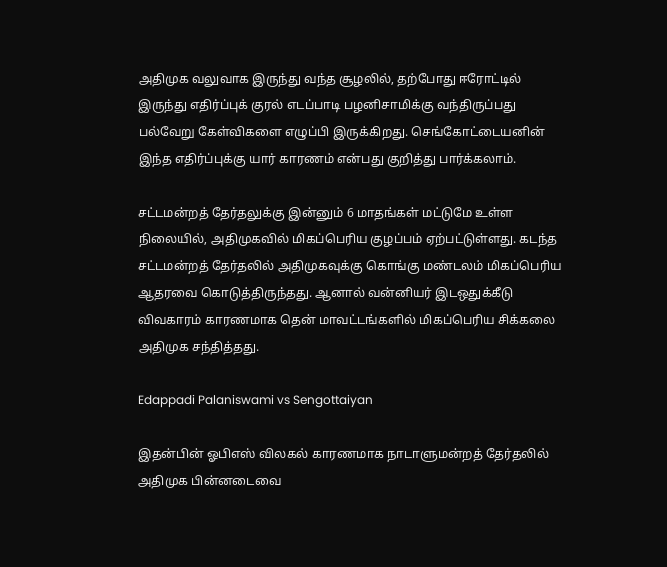அதிமுக வலுவாக இருந்து வந்த சூழலில், தற்போது ஈரோட்டில் இருந்து எதிர்ப்புக் குரல் எடப்பாடி பழனிசாமிக்கு வந்திருப்பது பல்வேறு கேள்விகளை எழுப்பி இருக்கிறது. செங்கோட்டையனின் இந்த எதிர்ப்புக்கு யார் காரணம் என்பது குறித்து பார்க்கலாம்.

சட்டமன்றத் தேர்தலுக்கு இன்னும் 6 மாதங்கள் மட்டுமே உள்ள நிலையில், அதிமுகவில் மிகப்பெரிய குழப்பம் ஏற்பட்டுள்ளது. கடந்த சட்டமன்றத் தேர்தலில் அதிமுகவுக்கு கொங்கு மண்டலம் மிகப்பெரிய ஆதரவை கொடுத்திருந்தது. ஆனால் வன்னியர் இடஒதுக்கீடு விவகாரம் காரணமாக தென் மாவட்டங்களில் மிகப்பெரிய சிக்கலை அதிமுக சந்தித்தது.

Edappadi Palaniswami vs Sengottaiyan

இதன்பின் ஓபிஎஸ் விலகல் காரணமாக நாடாளுமன்றத் தேர்தலில் அதிமுக பின்னடைவை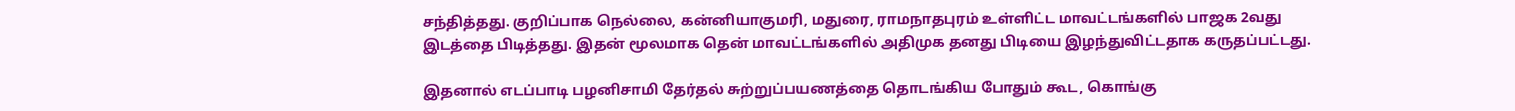சந்தித்தது. குறிப்பாக நெல்லை, கன்னியாகுமரி, மதுரை, ராமநாதபுரம் உள்ளிட்ட மாவட்டங்களில் பாஜக 2வது இடத்தை பிடித்தது. இதன் மூலமாக தென் மாவட்டங்களில் அதிமுக தனது பிடியை இழந்துவிட்டதாக கருதப்பட்டது.

இதனால் எடப்பாடி பழனிசாமி தேர்தல் சுற்றுப்பயணத்தை தொடங்கிய போதும் கூட, கொங்கு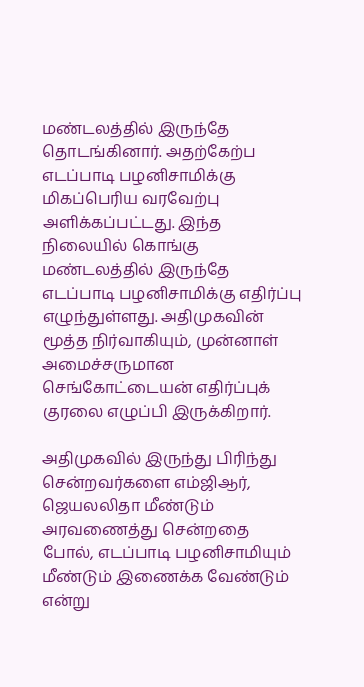மண்டலத்தில் இருந்தே தொடங்கினார். அதற்கேற்ப எடப்பாடி பழனிசாமிக்கு மிகப்பெரிய வரவேற்பு அளிக்கப்பட்டது. இந்த நிலையில் கொங்கு மண்டலத்தில் இருந்தே எடப்பாடி பழனிசாமிக்கு எதிர்ப்பு எழுந்துள்ளது. அதிமுகவின் மூத்த நிர்வாகியும், முன்னாள் அமைச்சருமான செங்கோட்டையன் எதிர்ப்புக் குரலை எழுப்பி இருக்கிறார்.

அதிமுகவில் இருந்து பிரிந்து சென்றவர்களை எம்ஜிஆர், ஜெயலலிதா மீண்டும் அரவணைத்து சென்றதை போல், எடப்பாடி பழனிசாமியும் மீண்டும் இணைக்க வேண்டும் என்று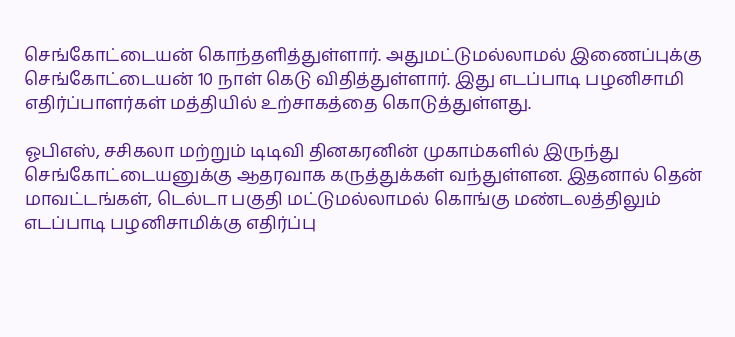செங்கோட்டையன் கொந்தளித்துள்ளார். அதுமட்டுமல்லாமல் இணைப்புக்கு செங்கோட்டையன் 10 நாள் கெடு விதித்துள்ளார். இது எடப்பாடி பழனிசாமி எதிர்ப்பாளர்கள் மத்தியில் உற்சாகத்தை கொடுத்துள்ளது.

ஓபிஎஸ், சசிகலா மற்றும் டிடிவி தினகரனின் முகாம்களில் இருந்து செங்கோட்டையனுக்கு ஆதரவாக கருத்துக்கள் வந்துள்ளன. இதனால் தென் மாவட்டங்கள், டெல்டா பகுதி மட்டுமல்லாமல் கொங்கு மண்டலத்திலும் எடப்பாடி பழனிசாமிக்கு எதிர்ப்பு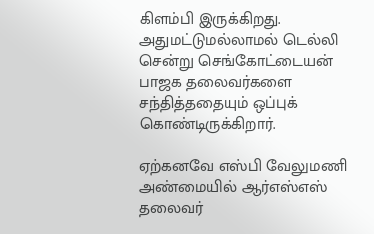கிளம்பி இருக்கிறது. அதுமட்டுமல்லாமல் டெல்லி சென்று செங்கோட்டையன் பாஜக தலைவர்களை சந்தித்ததையும் ஒப்புக் கொண்டிருக்கிறார்.

ஏற்கனவே எஸ்பி வேலுமணி அண்மையில் ஆர்எஸ்எஸ் தலைவர்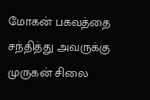மோகன் பகவத்தை சந்தித்து அவருக்கு முருகன் சிலை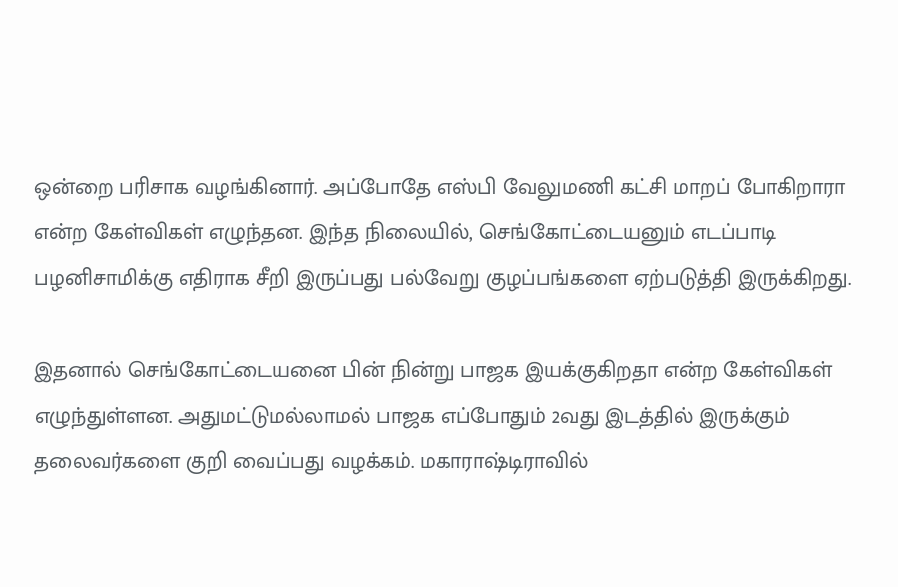ஒன்றை பரிசாக வழங்கினார். அப்போதே எஸ்பி வேலுமணி கட்சி மாறப் போகிறாரா என்ற கேள்விகள் எழுந்தன. இந்த நிலையில், செங்கோட்டையனும் எடப்பாடி பழனிசாமிக்கு எதிராக சீறி இருப்பது பல்வேறு குழப்பங்களை ஏற்படுத்தி இருக்கிறது.

இதனால் செங்கோட்டையனை பின் நின்று பாஜக இயக்குகிறதா என்ற கேள்விகள் எழுந்துள்ளன. அதுமட்டுமல்லாமல் பாஜக எப்போதும் 2வது இடத்தில் இருக்கும் தலைவர்களை குறி வைப்பது வழக்கம். மகாராஷ்டிராவில்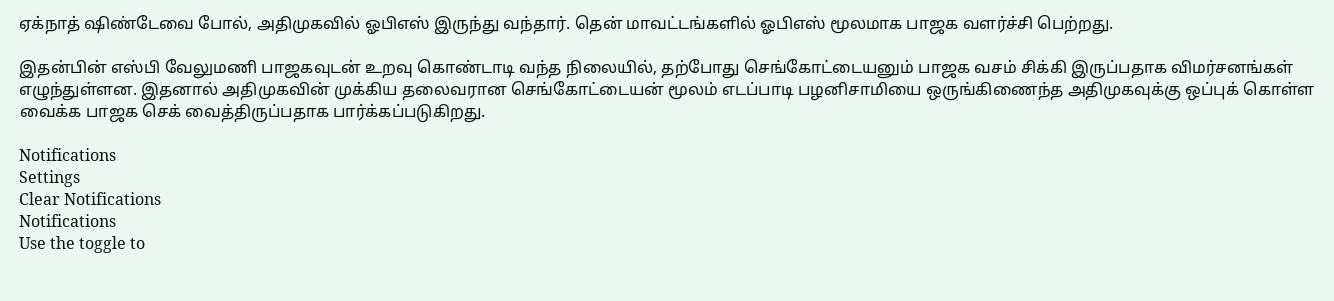ஏக்நாத் ஷிண்டேவை போல், அதிமுகவில் ஓபிஎஸ் இருந்து வந்தார். தென் மாவட்டங்களில் ஓபிஎஸ் மூலமாக பாஜக வளர்ச்சி பெற்றது.

இதன்பின் எஸ்பி வேலுமணி பாஜகவுடன் உறவு கொண்டாடி வந்த நிலையில், தற்போது செங்கோட்டையனும் பாஜக வசம் சிக்கி இருப்பதாக விமர்சனங்கள் எழுந்துள்ளன. இதனால் அதிமுகவின் முக்கிய தலைவரான செங்கோட்டையன் மூலம் எடப்பாடி பழனிசாமியை ஒருங்கிணைந்த அதிமுகவுக்கு ஒப்புக் கொள்ள வைக்க பாஜக செக் வைத்திருப்பதாக பார்க்கப்படுகிறது.

Notifications
Settings
Clear Notifications
Notifications
Use the toggle to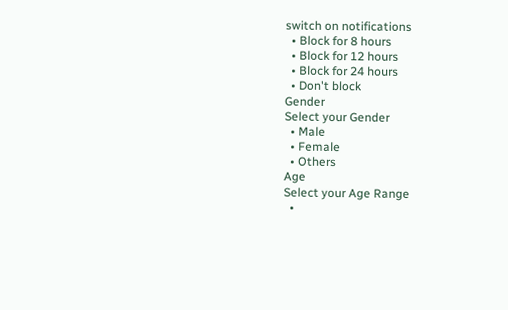switch on notifications
  • Block for 8 hours
  • Block for 12 hours
  • Block for 24 hours
  • Don't block
Gender
Select your Gender
  • Male
  • Female
  • Others
Age
Select your Age Range
  •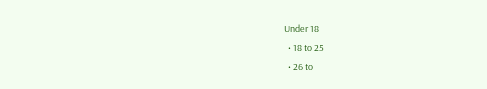Under 18
  • 18 to 25
  • 26 to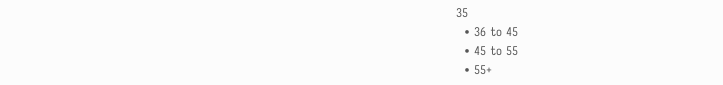35
  • 36 to 45
  • 45 to 55
  • 55+